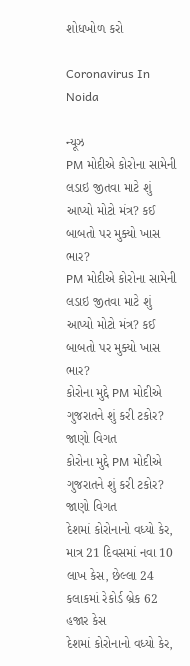શોધખોળ કરો

Coronavirus In Noida

ન્યૂઝ
PM મોદીએ કોરોના સામેની લડાઇ જીતવા માટે શું આપ્યો મોટો મંત્ર? કઈ બાબતો પર મુક્યો ખાસ ભાર?
PM મોદીએ કોરોના સામેની લડાઇ જીતવા માટે શું આપ્યો મોટો મંત્ર? કઈ બાબતો પર મુક્યો ખાસ ભાર?
કોરોના મુદ્દે PM મોદીએ ગુજરાતને શું કરી ટકોર? જાણો વિગત
કોરોના મુદ્દે PM મોદીએ ગુજરાતને શું કરી ટકોર? જાણો વિગત
દેશમાં કોરોનાનો વધ્યો કેર, માત્ર 21 દિવસમાં નવા 10 લાખ કેસ, છેલ્લા 24 કલાકમાં રેકોર્ડ બ્રેક 62 હજાર કેસ
દેશમાં કોરોનાનો વધ્યો કેર,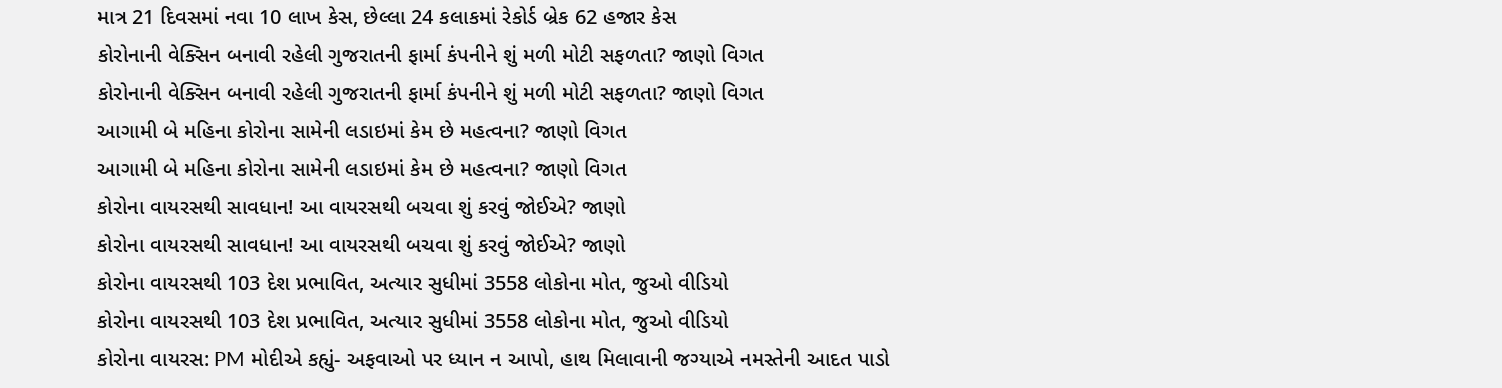માત્ર 21 દિવસમાં નવા 10 લાખ કેસ, છેલ્લા 24 કલાકમાં રેકોર્ડ બ્રેક 62 હજાર કેસ
કોરોનાની વેક્સિન બનાવી રહેલી ગુજરાતની ફાર્મા કંપનીને શું મળી મોટી સફળતા? જાણો વિગત
કોરોનાની વેક્સિન બનાવી રહેલી ગુજરાતની ફાર્મા કંપનીને શું મળી મોટી સફળતા? જાણો વિગત
આગામી બે મહિના કોરોના સામેની લડાઇમાં કેમ છે મહત્વના? જાણો વિગત
આગામી બે મહિના કોરોના સામેની લડાઇમાં કેમ છે મહત્વના? જાણો વિગત
કોરોના વાયરસથી સાવધાન! આ વાયરસથી બચવા શું કરવું જોઈએ? જાણો
કોરોના વાયરસથી સાવધાન! આ વાયરસથી બચવા શું કરવું જોઈએ? જાણો
કોરોના વાયરસથી 103 દેશ પ્રભાવિત, અત્યાર સુધીમાં 3558 લોકોના મોત, જુઓ વીડિયો
કોરોના વાયરસથી 103 દેશ પ્રભાવિત, અત્યાર સુધીમાં 3558 લોકોના મોત, જુઓ વીડિયો
કોરોના વાયરસ: PM મોદીએ કહ્યું- અફવાઓ પર ધ્યાન ન આપો, હાથ મિલાવાની જગ્યાએ નમસ્તેની આદત પાડો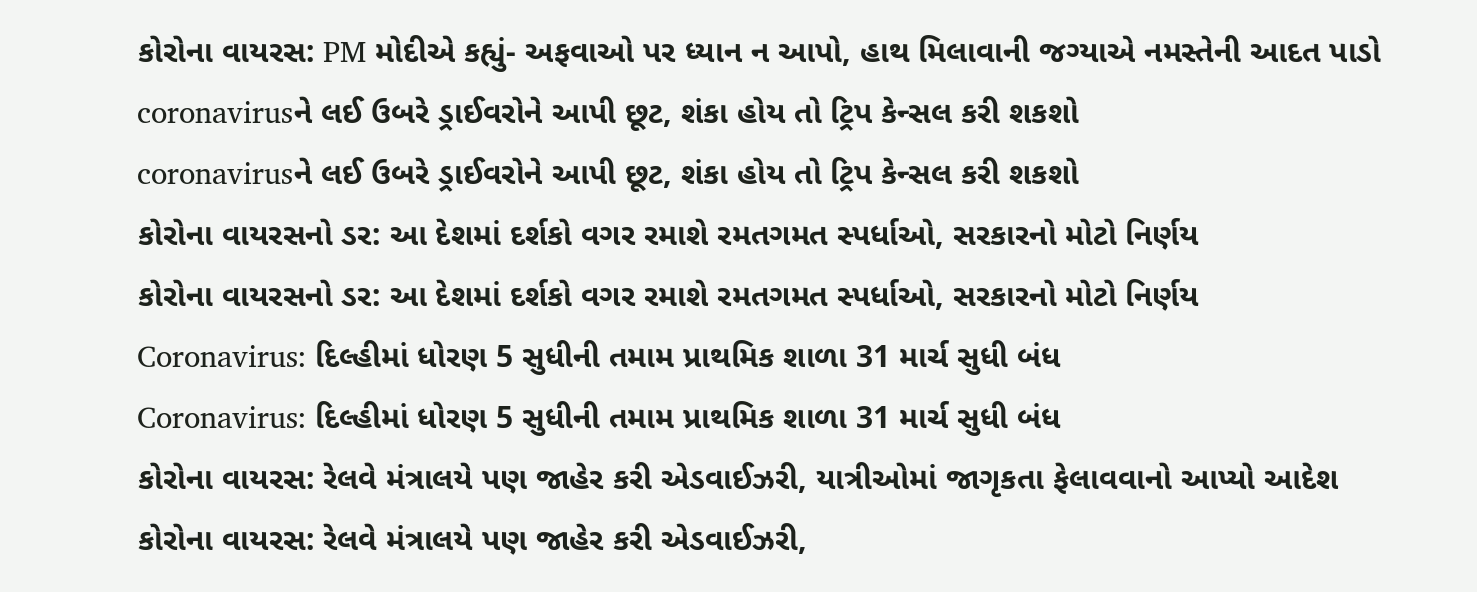કોરોના વાયરસ: PM મોદીએ કહ્યું- અફવાઓ પર ધ્યાન ન આપો, હાથ મિલાવાની જગ્યાએ નમસ્તેની આદત પાડો
coronavirusને લઈ ઉબરે ડ્રાઈવરોને આપી છૂટ, શંકા હોય તો ટ્રિપ કેન્સલ કરી શકશો
coronavirusને લઈ ઉબરે ડ્રાઈવરોને આપી છૂટ, શંકા હોય તો ટ્રિપ કેન્સલ કરી શકશો
કોરોના વાયરસનો ડર: આ દેશમાં દર્શકો વગર રમાશે રમતગમત સ્પર્ધાઓ, સરકારનો મોટો નિર્ણય
કોરોના વાયરસનો ડર: આ દેશમાં દર્શકો વગર રમાશે રમતગમત સ્પર્ધાઓ, સરકારનો મોટો નિર્ણય
Coronavirus: દિલ્હીમાં ધોરણ 5 સુધીની તમામ પ્રાથમિક શાળા 31 માર્ચ સુધી બંધ
Coronavirus: દિલ્હીમાં ધોરણ 5 સુધીની તમામ પ્રાથમિક શાળા 31 માર્ચ સુધી બંધ
કોરોના વાયરસ: રેલવે મંત્રાલયે પણ જાહેર કરી એડવાઈઝરી, યાત્રીઓમાં જાગૃકતા ફેલાવવાનો આપ્યો આદેશ
કોરોના વાયરસ: રેલવે મંત્રાલયે પણ જાહેર કરી એડવાઈઝરી,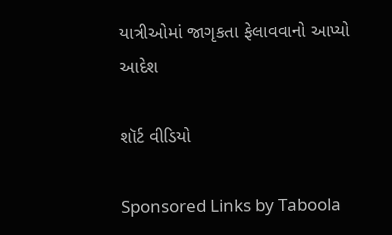યાત્રીઓમાં જાગૃકતા ફેલાવવાનો આપ્યો આદેશ

શૉર્ટ વીડિયો

Sponsored Links by Taboola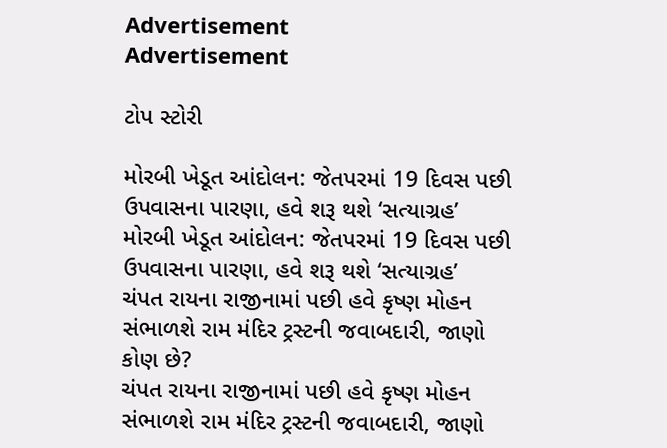Advertisement
Advertisement

ટોપ સ્ટોરી

મોરબી ખેડૂત આંદોલન: જેતપરમાં 19 દિવસ પછી ઉપવાસના પારણા, હવે શરૂ થશે ‘સત્યાગ્રહ’
મોરબી ખેડૂત આંદોલન: જેતપરમાં 19 દિવસ પછી ઉપવાસના પારણા, હવે શરૂ થશે ‘સત્યાગ્રહ’
ચંપત રાયના રાજીનામાં પછી હવે કૃષ્ણ મોહન સંભાળશે રામ મંદિર ટ્રસ્ટની જવાબદારી, જાણો કોણ છે?
ચંપત રાયના રાજીનામાં પછી હવે કૃષ્ણ મોહન સંભાળશે રામ મંદિર ટ્રસ્ટની જવાબદારી, જાણો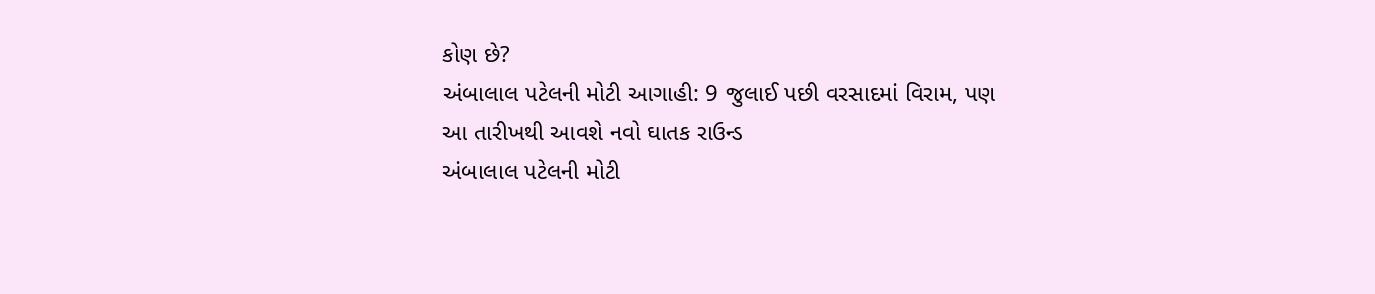કોણ છે?
અંબાલાલ પટેલની મોટી આગાહી: 9 જુલાઈ પછી વરસાદમાં વિરામ, પણ આ તારીખથી આવશે નવો ઘાતક રાઉન્ડ
અંબાલાલ પટેલની મોટી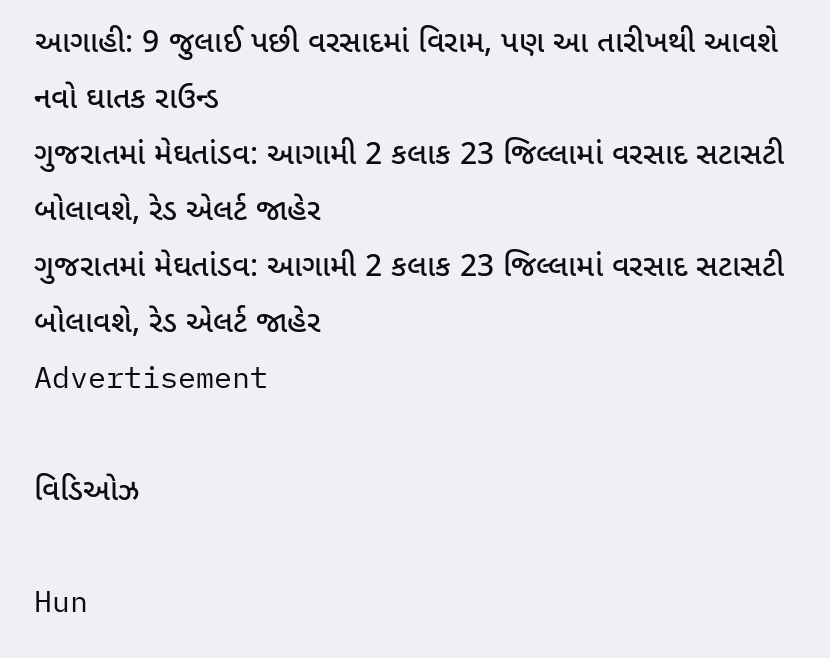આગાહી: 9 જુલાઈ પછી વરસાદમાં વિરામ, પણ આ તારીખથી આવશે નવો ઘાતક રાઉન્ડ
ગુજરાતમાં મેઘતાંડવ: આગામી 2 કલાક 23 જિલ્લામાં વરસાદ સટાસટી બોલાવશે, રેડ એલર્ટ જાહેર
ગુજરાતમાં મેઘતાંડવ: આગામી 2 કલાક 23 જિલ્લામાં વરસાદ સટાસટી બોલાવશે, રેડ એલર્ટ જાહેર
Advertisement

વિડિઓઝ

Hun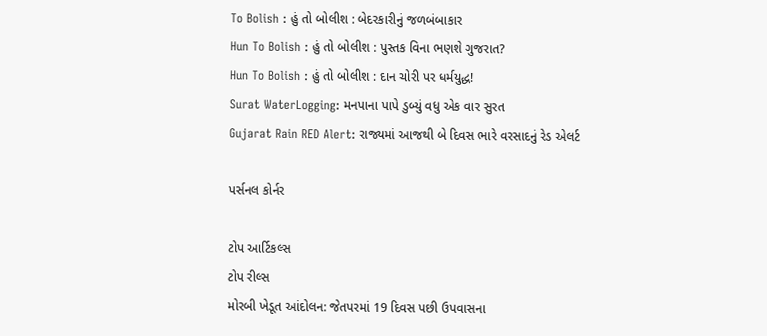To Bolish : હું તો બોલીશ : બેદરકારીનું જળબંબાકાર
Hun To Bolish : હું તો બોલીશ : પુસ્તક વિના ભણશે ગુજરાત?
Hun To Bolish : હું તો બોલીશ : દાન ચોરી પર ધર્મયુદ્ધ!
Surat WaterLogging: મનપાના પાપે ડુબ્યું વધુ એક વાર સુરત
Gujarat Rain RED Alert: રાજ્યમાં આજથી બે દિવસ ભારે વરસાદનું રેડ એલર્ટ

પર્સનલ કોર્નર

ટોપ આર્ટિકલ્સ
ટોપ રીલ્સ
મોરબી ખેડૂત આંદોલન: જેતપરમાં 19 દિવસ પછી ઉપવાસના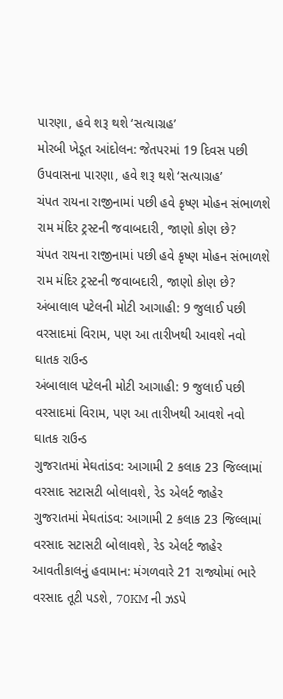પારણા, હવે શરૂ થશે ‘સત્યાગ્રહ’
મોરબી ખેડૂત આંદોલન: જેતપરમાં 19 દિવસ પછી ઉપવાસના પારણા, હવે શરૂ થશે ‘સત્યાગ્રહ’
ચંપત રાયના રાજીનામાં પછી હવે કૃષ્ણ મોહન સંભાળશે રામ મંદિર ટ્રસ્ટની જવાબદારી, જાણો કોણ છે?
ચંપત રાયના રાજીનામાં પછી હવે કૃષ્ણ મોહન સંભાળશે રામ મંદિર ટ્રસ્ટની જવાબદારી, જાણો કોણ છે?
અંબાલાલ પટેલની મોટી આગાહી: 9 જુલાઈ પછી વરસાદમાં વિરામ, પણ આ તારીખથી આવશે નવો ઘાતક રાઉન્ડ
અંબાલાલ પટેલની મોટી આગાહી: 9 જુલાઈ પછી વરસાદમાં વિરામ, પણ આ તારીખથી આવશે નવો ઘાતક રાઉન્ડ
ગુજરાતમાં મેઘતાંડવ: આગામી 2 કલાક 23 જિલ્લામાં વરસાદ સટાસટી બોલાવશે, રેડ એલર્ટ જાહેર
ગુજરાતમાં મેઘતાંડવ: આગામી 2 કલાક 23 જિલ્લામાં વરસાદ સટાસટી બોલાવશે, રેડ એલર્ટ જાહેર
આવતીકાલનું હવામાન: મંગળવારે 21 રાજ્યોમાં ભારે વરસાદ તૂટી પડશે, 70KM ની ઝડપે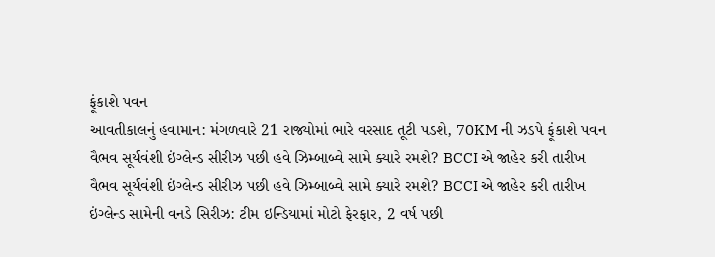ફૂંકાશે પવન
આવતીકાલનું હવામાન: મંગળવારે 21 રાજ્યોમાં ભારે વરસાદ તૂટી પડશે, 70KM ની ઝડપે ફૂંકાશે પવન
વૈભવ સૂર્યવંશી ઇંગ્લેન્ડ સીરીઝ પછી હવે ઝિમ્બાબ્વે સામે ક્યારે રમશે? BCCI એ જાહેર કરી તારીખ
વૈભવ સૂર્યવંશી ઇંગ્લેન્ડ સીરીઝ પછી હવે ઝિમ્બાબ્વે સામે ક્યારે રમશે? BCCI એ જાહેર કરી તારીખ
ઇંગ્લેન્ડ સામેની વનડે સિરીઝ: ટીમ ઇન્ડિયામાં મોટો ફેરફાર, 2 વર્ષ પછી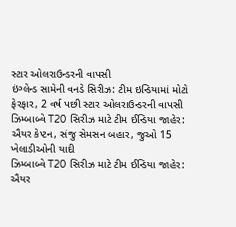સ્ટાર ઓલરાઉન્ડરની વાપસી
ઇંગ્લેન્ડ સામેની વનડે સિરીઝ: ટીમ ઇન્ડિયામાં મોટો ફેરફાર, 2 વર્ષ પછી સ્ટાર ઓલરાઉન્ડરની વાપસી
ઝિમ્બાબ્વે T20 સિરીઝ માટે ટીમ ઈન્ડિયા જાહેર: ઐયર કેપ્ટન, સંજુ સેમસન બહાર, જુઓ 15 ખેલાડીઓની યાદી
ઝિમ્બાબ્વે T20 સિરીઝ માટે ટીમ ઈન્ડિયા જાહેર: ઐયર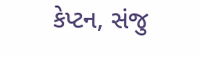કેપ્ટન, સંજુ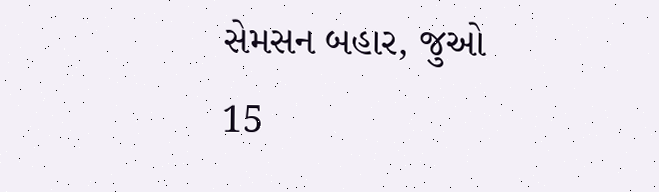સેમસન બહાર, જુઓ 15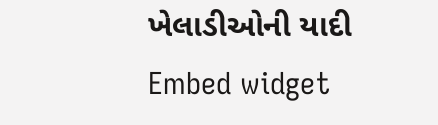ખેલાડીઓની યાદી
Embed widget